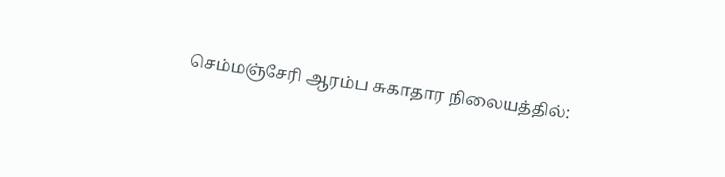செம்மஞ்சேரி ஆரம்ப சுகாதார நிலையத்தில்: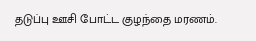தடுப்பு ஊசி போட்ட குழந்தை மரணம்.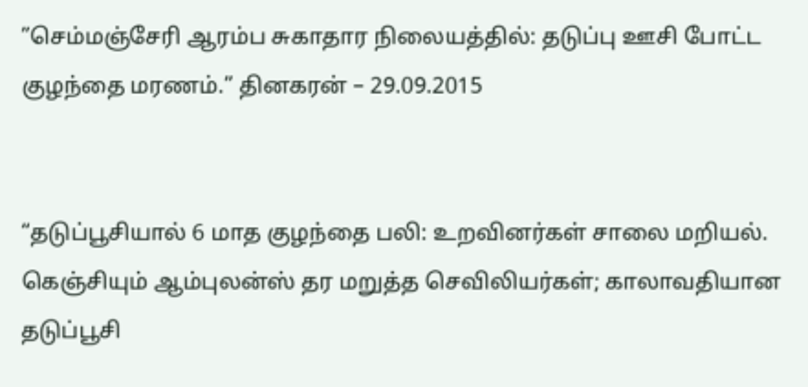”செம்மஞ்சேரி ஆரம்ப சுகாதார நிலையத்தில்: தடுப்பு ஊசி போட்ட குழந்தை மரணம்.” தினகரன் – 29.09.2015


“தடுப்பூசியால் 6 மாத குழந்தை பலி: உறவினர்கள் சாலை மறியல்.
கெஞ்சியும் ஆம்புலன்ஸ் தர மறுத்த செவிலியர்கள்; காலாவதியான தடுப்பூசி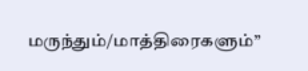மருந்தும்/மாத்திரைகளும்”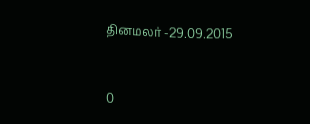தினமலர் -29.09.2015



0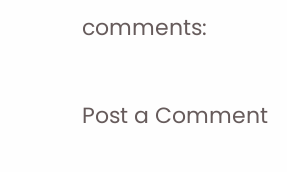comments:

Post a Comment